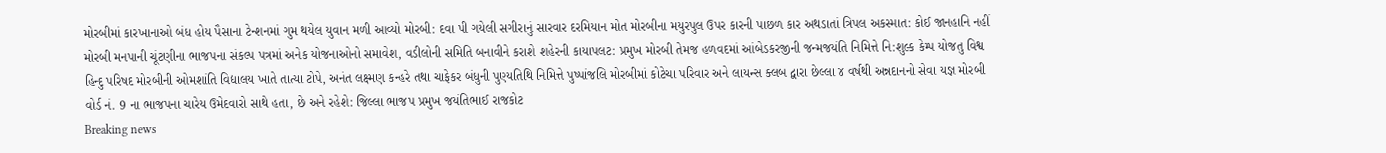મોરબીમાં કારખાનાઓ બંધ હોય પૈસાના ટેન્શનમાં ગુમ થયેલ યુવાન મળી આવ્યો મોરબી: દવા પી ગયેલી સગીરાનું સારવાર દરમિયાન મોત મોરબીના મયુરપુલ ઉપર કારની પાછળ કાર અથડાતાં ત્રિપલ અકસ્માત: કોઈ જાનહાનિ નહીં મોરબી મનપાની ચૂંટણીના ભાજપના સંકલ્પ પત્રમાં અનેક યોજનાઓનો સમાવેશ, વડીલોની સમિતિ બનાવીને કરાશે શહેરની કાયાપલટ: પ્રમુખ મોરબી તેમજ હળવદમાં આંબેડકરજીની જન્મજયંતિ નિમિત્તે નિ:શુલ્ક કેમ્પ યોજતુ વિશ્વ હિન્દુ પરિષદ મોરબીની ઓમશાંતિ વિદ્યાલય ખાતે તાત્યા ટોપે, અનંત લક્ષ્મણ કન્હરે તથા ચાફેકર બંધુની પુણ્યતિથિ નિમિત્તે પુષ્પાંજલિ મોરબીમાં કોટેચા પરિવાર અને લાયન્સ ક્લબ દ્વારા છેલ્લા ૪ વર્ષથી અન્નદાનનો સેવા યજ્ઞ મોરબી વોર્ડ નં. 9 ના ભાજપના ચારેય ઉમેદવારો સાથે હતા, છે અને રહેશે: જિલ્લા ભાજપ પ્રમુખ જયંતિભાઈ રાજકોટ
Breaking news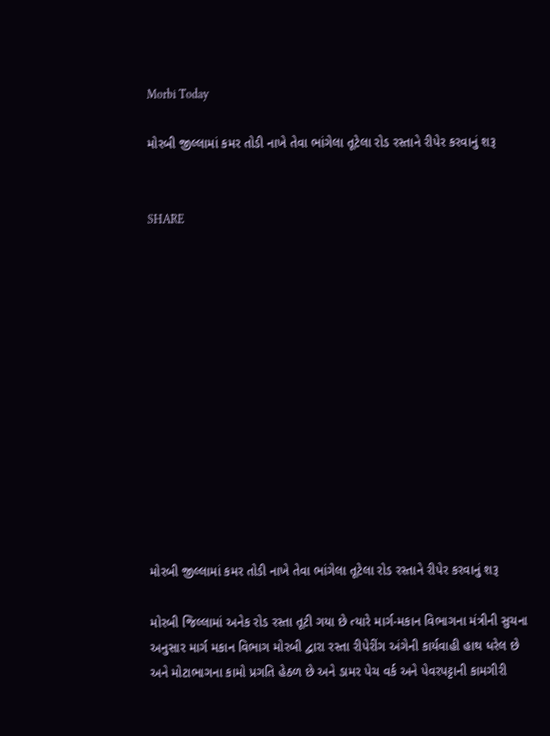Morbi Today

મોરબી જીલ્લામાં કમર તોડી નાખે તેવા ભાંગેલા તૂટેલા રોડ રસ્તાને રીપેર કરવાનું શરૂ


SHARE













મોરબી જીલ્લામાં કમર તોડી નાખે તેવા ભાંગેલા તૂટેલા રોડ રસ્તાને રીપેર કરવાનું શરૂ

મોરબી જિલ્લામાં અનેક રોડ રસ્તા તૂટી ગયા છે ત્યારે માર્ગ-મકાન વિભાગના મંત્રીની સુચના અનુસાર માર્ગ મકાન વિભાગ મોરબી દ્વારા રસ્તા રીપેરીંગ અંગેની કાર્યવાહી હાથ ધરેલ છે અને મોટાભાગના કામો પ્રગતિ હેઠળ છે અને ડામર પેચ વર્ક અને પેવરપટ્ટાની કામગીરી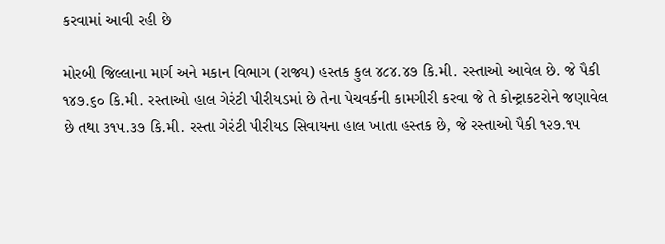કરવામાં આવી રહી છે

મોરબી જિલ્લાના માર્ગ અને મકાન વિભાગ (રાજ્ય) હસ્તક કુલ ૪૮૪.૪૭ કિ.મી. રસ્તાઓ આવેલ છે. જે પૈકી ૧૪૭.૬૦ કિ.મી. રસ્તાઓ હાલ ગેરંટી પીરીયડમાં છે તેના પેચવર્કની કામગીરી કરવા જે તે કોન્ટ્રાકટરોને જણાવેલ છે તથા ૩૧૫.૩૭ કિ.મી. રસ્તા ગેરંટી પીરીયડ સિવાયના હાલ ખાતા હસ્તક છે, જે રસ્તાઓ પૈકી ૧૨૭.૧૫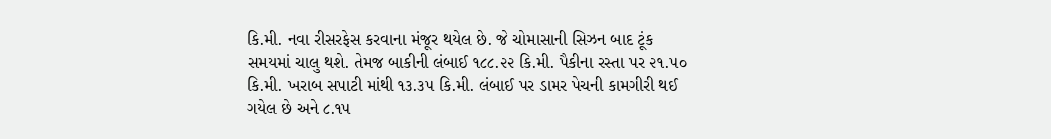કિ.મી. નવા રીસરફેસ કરવાના મંજૂર થયેલ છે. જે ચોમાસાની સિઝન બાદ ટૂંક સમયમાં ચાલુ થશે. તેમજ બાકીની લંબાઈ ૧૮૮.૨૨ કિ.મી. પૈકીના રસ્તા પર ૨૧.૫૦ કિ.મી. ખરાબ સપાટી માંથી ૧૩.૩૫ કિ.મી. લંબાઈ પર ડામર પેચની કામગીરી થઈ ગયેલ છે અને ૮.૧૫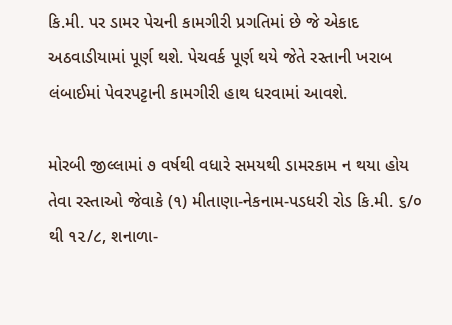કિ.મી. પર ડામર પેચની કામગીરી પ્રગતિમાં છે જે એકાદ અઠવાડીયામાં પૂર્ણ થશે. પેચવર્ક પૂર્ણ થયે જેતે રસ્તાની ખરાબ લંબાઈમાં પેવરપટ્ટાની કામગીરી હાથ ધરવામાં આવશે.

મોરબી જીલ્લામાં ૭ વર્ષથી વધારે સમયથી ડામરકામ ન થયા હોય તેવા રસ્તાઓ જેવાકે (૧) મીતાણા-નેકનામ-પડધરી રોડ કિ.મી. ૬/૦ થી ૧૨/૮, શનાળા-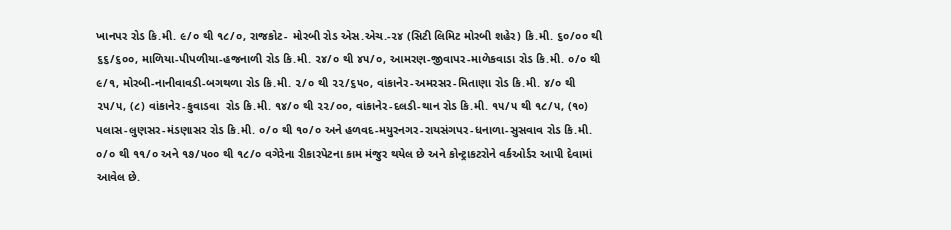ખાનપર રોડ કિ.મી. ૯/૦ થી ૧૮/૦, રાજકોટ- મોરબી રોડ એસ.એચ.-૨૪ (સિટી લિમિટ મોરબી શહેર) કિ.મી. ૬૦/૦૦ થી ૬૬/૬૦૦, માળિયા-પીપળીયા-હજનાળી રોડ કિ.મી. ૨૪/૦ થી ૪૫/૦, આમરણ-જીવાપર-માળેકવાડા રોડ કિ.મી. ૦/૦ થી ૯/૧, મોરબી-નાનીવાવડી-બગથળા રોડ કિ.મી. ૨/૦ થી ૨૨/૬૫૦, વાંકાનેર-અમરસર-મિતાણા રોડ કિ.મી. ૪/૦ થી ૨૫/૫, (૮) વાંકાનેર-કુવાડવા  રોડ કિ.મી. ૧૪/૦ થી ૨૨/૦૦, વાંકાનેર-દલડી-થાન રોડ કિ.મી. ૧૫/૫ થી ૧૮/૫, (૧૦) પલાસ-લુણસર-મંડણાસર રોડ કિ.મી. ૦/૦ થી ૧૦/૦ અને હળવદ-મયુરનગર-રાયસંગપર-ધનાળા-સુસવાવ રોડ કિ.મી. ૦/૦ થી ૧૧/૦ અને ૧૭/૫૦૦ થી ૧૮/૦ વગેરેના રીકારપેટના કામ મંજુર થયેલ છે અને કોન્ટ્રાકટરોને વર્કઓર્ડર આપી દેવામાં આવેલ છે.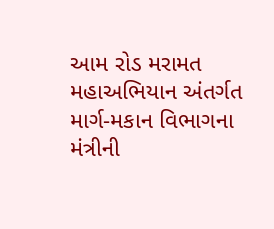આમ રોડ મરામત મહાઅભિયાન અંતર્ગત માર્ગ-મકાન વિભાગના મંત્રીની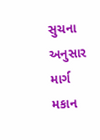સુચના અનુસાર માર્ગ મકાન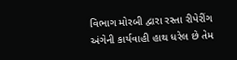વિભાગ મોરબી દ્વારા રસ્તા રીપેરીંગ અંગેની કાર્યવાહી હાથ ધરેલ છે તેમ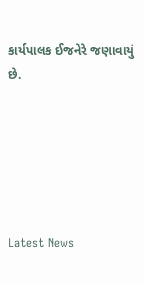કાર્યપાલક ઈજનેરે જણાવાયું છે.






Latest News